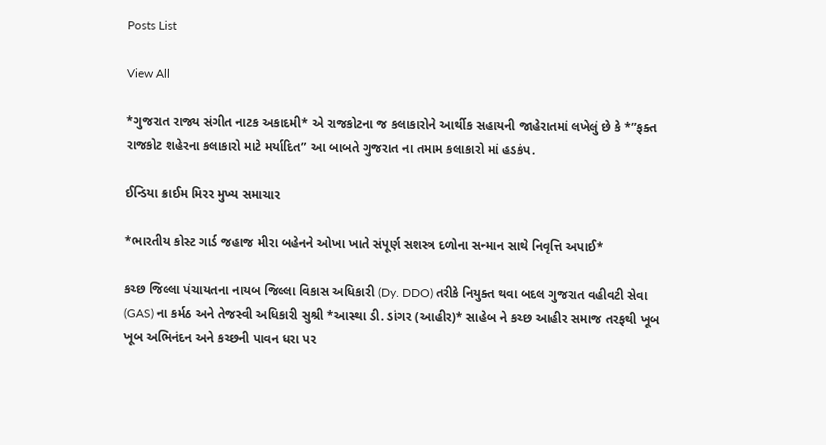Posts List

View All

*ગુજરાત રાજ્ય સંગીત નાટક અકાદમી* એ રાજકોટના જ કલાકારોને આર્થીક સહાયની જાહેરાતમાં લખેલું છે કે *”ફક્ત રાજકોટ શહેરના કલાકારો માટે મર્યાદિત” આ બાબતે ગુજરાત ના તમામ કલાકારો માં હડકંપ.

ઈન્ડિયા ક્રાઈમ મિરર મુખ્ય સમાચાર

*ભારતીય કોસ્ટ ગાર્ડ જહાજ મીરા બહેનને ઓખા ખાતે સંપૂર્ણ સશસ્ત્ર દળોના સન્માન સાથે નિવૃત્તિ અપાઈ*

કચ્છ જિલ્લા પંચાયતના નાયબ જિલ્લા વિકાસ અધિકારી (Dy. DDO) તરીકે નિયુક્ત થવા બદલ ગુજરાત વહીવટી સેવા (GAS) ના કર્મઠ અને તેજસ્વી અધિકારી સુશ્રી *આસ્થા ડી. ડાંગર (આહીર)* સાહેબ ને કચ્છ આહીર સમાજ તરફથી ખૂબ ખૂબ અભિનંદન અને કચ્છની પાવન ધરા પર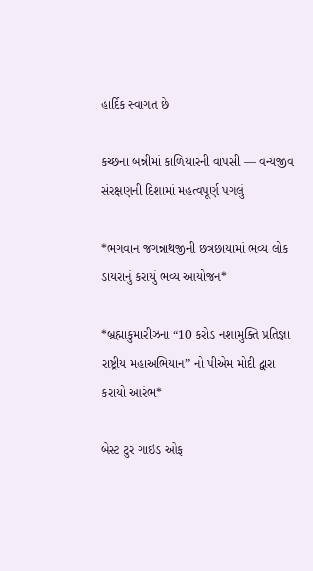હાર્દિક સ્વાગત છે

કચ્છના બન્નીમાં કાળિયારની વાપસી — વન્યજીવ સંરક્ષણની દિશામાં મહત્વપૂર્ણ પગલું

*ભગવાન જગન્નાથજીની છત્રછાયામાં ભવ્ય લોક ડાયરાનું કરાયું ભવ્ય આયોજન*

*બ્રહ્માકુમારીઝના “10 કરોડ નશામુક્તિ પ્રતિજ્ઞા રાષ્ટ્રીય મહાઅભિયાન” નો પીએમ મોદી દ્વારા કરાયો આરંભ*

બેસ્ટ ટુર ગાઇડ ઓફ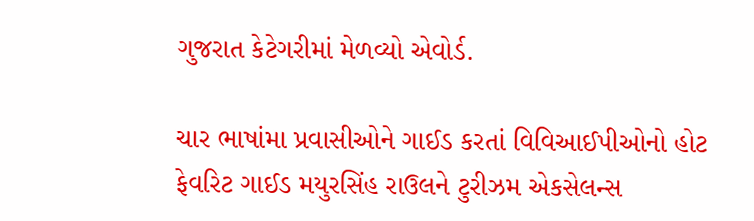ગુજરાત કેટેગરીમાં મેળવ્યો એવોર્ડ.

ચાર ભાષાંમા પ્રવાસીઓને ગાઈડ કરતાં વિવિઆઈપીઓનો હોટ ફેવરિટ ગાઈડ મયુરસિંહ રાઉલને ટુરીઝમ એકસેલન્સ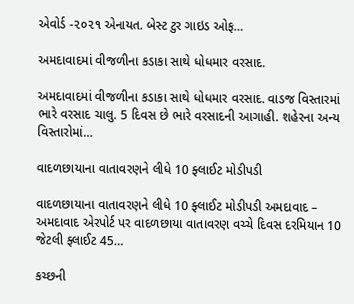એવોર્ડ -૨૦૨૧ એનાયત. બેસ્ટ ટુર ગાઇડ ઓફ…

અમદાવાદમાં વીજળીના કડાકા સાથે ધોધમાર વરસાદ.

અમદાવાદમાં વીજળીના કડાકા સાથે ધોધમાર વરસાદ. વાડજ વિસ્તારમાં ભારે વરસાદ ચાલુ. 5 દિવસ છે ભારે વરસાદની આગાહી. શહેરના અન્ય વિસ્તારોમાં…

વાદળછાયાના વાતાવરણને લીધે 10 ફ્લાઈટ મોડીપડી

વાદળછાયાના વાતાવરણને લીધે 10 ફ્લાઈટ મોડીપડી અમદાવાદ – અમદાવાદ એરપોર્ટ પર વાદળછાયા વાતાવરણ વચ્ચે દિવસ દરમિયાન 10 જેટલી ફ્લાઈટ 45…

કચ્છની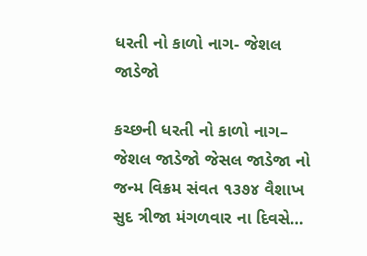ધરતી નો કાળો નાગ- જેશલ જાડેજો

કચ્છની ધરતી નો કાળો નાગ– જેશલ જાડેજો જેસલ જાડેજા નો જન્મ વિક્રમ સંવત ૧૩૭૪ વૈશાખ સુદ ત્રીજા મંગળવાર ના દિવસે…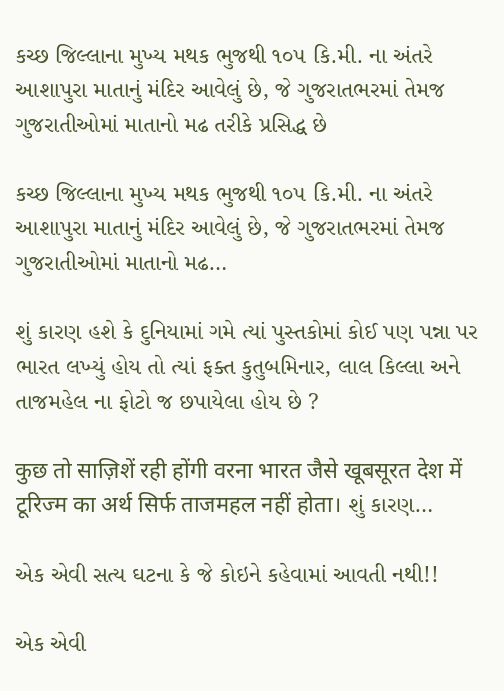કચ્છ જિલ્લાના મુખ્ય મથક ભુજથી ૧૦૫ કિ.મી. ના અંતરે આશાપુરા માતાનું મંદિર આવેલું છે, જે ગુજરાતભરમાં તેમજ ગુજરાતીઓમાં માતાનો મઢ તરીકે પ્રસિદ્ધ છે

કચ્છ જિલ્લાના મુખ્ય મથક ભુજથી ૧૦૫ કિ.મી. ના અંતરે આશાપુરા માતાનું મંદિર આવેલું છે, જે ગુજરાતભરમાં તેમજ ગુજરાતીઓમાં માતાનો મઢ…

શું કારણ હશે કે દુનિયામાં ગમે ત્યાં પુસ્તકોમાં કોઈ પણ પન્ના પર ભારત લખ્યું હોય તો ત્યાં ફક્ત કુતુબમિનાર, લાલ કિલ્લા અને તાજમહેલ ના ફોટો જ છપાયેલા હોય છે ?

कुछ तो साज़िशें रही होंगी वरना भारत जैसे खूबसूरत देश में टूरिज्म का अर्थ सिर्फ ताजमहल नहीं होता। શું કારણ…

એક એવી સત્ય ઘટના કે જે કોઇને કહેવામાં આવતી નથી!!

એક એવી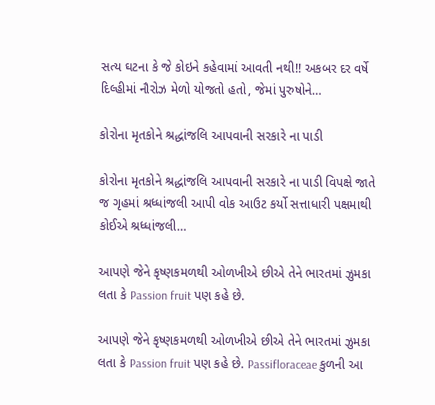સત્ય ઘટના કે જે કોઇને કહેવામાં આવતી નથી!! અકબર દર વર્ષે દિલ્હીમાં નૌરોઝ મેળો યોજતો હતો, જેમાં પુરુષોને…

કોરોના મૃતકોને શ્રદ્ધાંજલિ આપવાની સરકારે ના પાડી

કોરોના મૃતકોને શ્રદ્ધાંજલિ આપવાની સરકારે ના પાડી વિપક્ષે જાતે જ ગૃહમાં શ્રધ્ધાંજલી આપી વોક આઉટ કર્યો સત્તાધારી પક્ષમાથી કોઈએ શ્રધ્ધાંજલી…

આપણે જેને કૃષ્ણકમળથી ઓળખીએ છીએ તેને ભારતમાં ઝુમકા લતા કે Passion fruit પણ કહે છે.

આપણે જેને કૃષ્ણકમળથી ઓળખીએ છીએ તેને ભારતમાં ઝુમકા લતા કે Passion fruit પણ કહે છે. Passifloraceae કુળની આ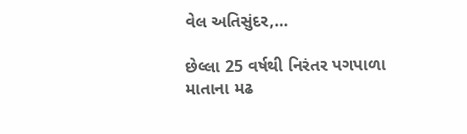વેલ અતિસુંદર,…

છેલ્લા 25 વર્ષથી નિરંતર પગપાળા માતાના મઢ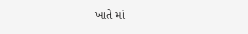ખાતે માં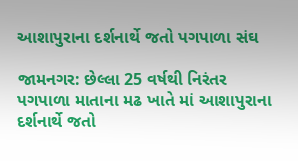આશાપુરાના દર્શનાર્થે જતો પગપાળા સંઘ

જામનગર: છેલ્લા 25 વર્ષથી નિરંતર પગપાળા માતાના મઢ ખાતે માં આશાપુરાના દર્શનાર્થે જતો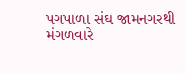પગપાળા સંઘ જામનગરથી મંગળવારે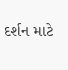દર્શન માટે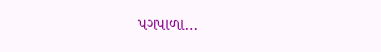પગપાળા…